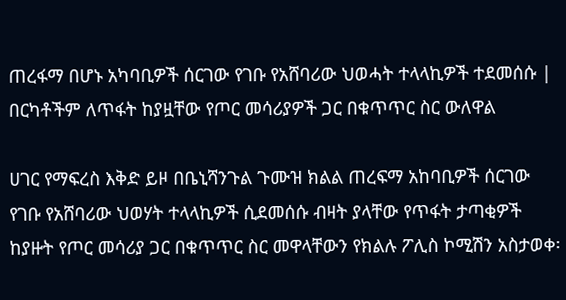ጠረፋማ በሆኑ አካባቢዎች ሰርገው የገቡ የአሸባሪው ህወሓት ተላላኪዎች ተደመሰሱ | በርካቶችም ለጥፋት ከያዟቸው የጦር መሳሪያዎች ጋር በቁጥጥር ስር ውለዋል

ሀገር የማፍረስ እቅድ ይዞ በቤኒሻንጉል ጉሙዝ ክልል ጠረፍማ አከባቢዎች ሰርገው የገቡ የአሸባሪው ህወሃት ተላላኪዎች ሲደመሰሱ ብዛት ያላቸው የጥፋት ታጣቂዎች ከያዙት የጦር መሳሪያ ጋር በቁጥጥር ስር መዋላቸውን የክልሉ ፖሊስ ኮሚሽን አስታወቀ፡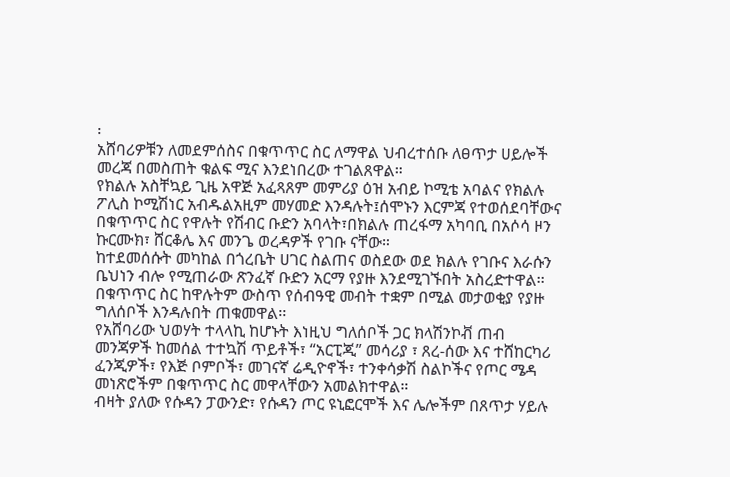፡
አሸባሪዎቹን ለመደምሰስና በቁጥጥር ስር ለማዋል ህብረተሰቡ ለፀጥታ ሀይሎች መረጃ በመስጠት ቁልፍ ሚና እንደነበረው ተገልጸዋል።
የክልሉ አስቸኳይ ጊዜ አዋጅ አፈጻጸም መምሪያ ዕዝ አብይ ኮሚቴ አባልና የክልሉ ፖሊስ ኮሚሽነር አብዱልአዚም መሃመድ እንዳሉት፤ሰሞኑን እርምጃ የተወሰደባቸውና በቁጥጥር ስር የዋሉት የሽብር ቡድን አባላት፣በክልሉ ጠረፋማ አካባቢ በአሶሳ ዞን ኩርሙክ፣ ሸርቆሌ እና መንጌ ወረዳዎች የገቡ ናቸው።
ከተደመሰሱት መካከል በጎረቤት ሀገር ስልጠና ወስደው ወደ ክልሉ የገቡና እራሱን ቤህነን ብሎ የሚጠራው ጽንፈኛ ቡድን አርማ የያዙ እንደሚገኙበት አስረድተዋል፡፡
በቁጥጥር ስር ከዋሉትም ውስጥ የሰብዓዊ መብት ተቋም በሚል መታወቂያ የያዙ ግለሰቦች እንዳሉበት ጠቁመዋል፡፡
የአሸባሪው ህወሃት ተላላኪ ከሆኑት እነዚህ ግለሰቦች ጋር ክላሽንኮቭ ጠብ መንጃዎች ከመሰል ተተኳሽ ጥይቶች፣ “አርፒጂ” መሳሪያ ፣ ጸረ-ሰው እና ተሸከርካሪ ፈንጂዎች፣ የእጅ ቦምቦች፣ መገናኛ ሬዲዮኖች፣ ተንቀሳቃሽ ስልኮችና የጦር ሜዳ መነጽሮችም በቁጥጥር ስር መዋላቸውን አመልክተዋል።
ብዛት ያለው የሱዳን ፓውንድ፣ የሱዳን ጦር ዩኒፎርሞች እና ሌሎችም በጸጥታ ሃይሉ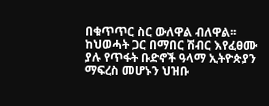በቁጥጥር ስር ውለዋል ብለዋል፡፡
ከህወሓት ጋር በማበር ሽብር እየፈፀሙ ያሉ የጥፋት ቡድኖች ዓላማ ኢትዮጵያን ማፍረስ መሆኑን ህዝቡ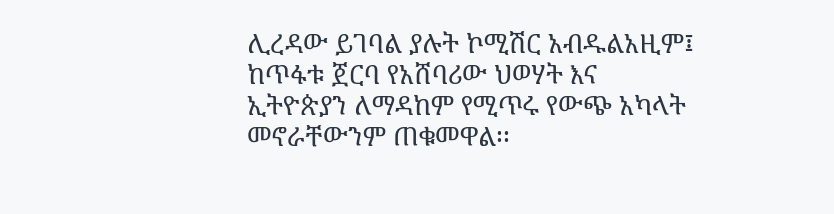ሊረዳው ይገባል ያሉት ኮሚሽር አብዱልአዚም፤ ከጥፋቱ ጀርባ የአሸባሪው ህወሃት እና ኢትዮጵያን ለማዳከም የሚጥሩ የውጭ አካላት መኖራቸውንም ጠቁመዋል፡፡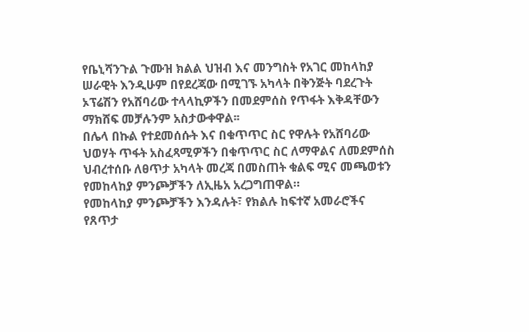የቤኒሻንጉል ጉሙዝ ክልል ህዝብ እና መንግስት የአገር መከላከያ ሠራዊት እንዲሁም በየደረጃው በሚገኙ አካላት በቅንጅት ባደረጉት ኦፕሬሽን የአሸባሪው ተላላኪዎችን በመደምሰስ የጥፋት እቅዳቸውን ማክሸፍ መቻሉንም አስታውቀዋል፡፡
በሌላ በኩል የተደመሰሱት እና በቁጥጥር ስር የዋሉት የአሸባሪው ህወሃት ጥፋት አስፈጻሚዎችን በቁጥጥር ስር ለማዋልና ለመደምሰስ ህብረተሰቡ ለፀጥታ አካላት መረጃ በመስጠት ቁልፍ ሚና መጫወቱን የመከላከያ ምንጮቻችን ለኢዜአ አረጋግጠዋል።
የመከላከያ ምንጮቻችን እንዳሉት፣ የክልሉ ከፍተኛ አመራሮችና የጸጥታ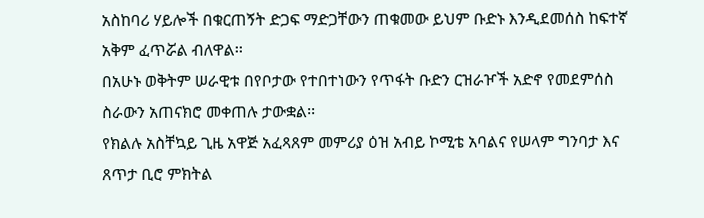አስከባሪ ሃይሎች በቁርጠኝት ድጋፍ ማድጋቸውን ጠቁመው ይህም ቡድኑ እንዲደመሰስ ከፍተኛ አቅም ፈጥሯል ብለዋል፡፡
በአሁኑ ወቅትም ሠራዊቱ በየቦታው የተበተነውን የጥፋት ቡድን ርዝራዦች አድኖ የመደምሰስ ስራውን አጠናክሮ መቀጠሉ ታውቋል፡፡
የክልሉ አስቸኳይ ጊዜ አዋጅ አፈጻጸም መምሪያ ዕዝ አብይ ኮሚቴ አባልና የሠላም ግንባታ እና ጸጥታ ቢሮ ምክትል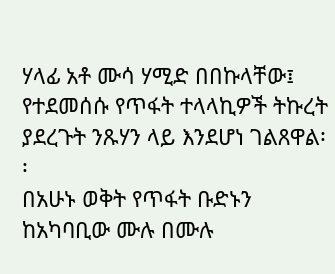ሃላፊ አቶ ሙሳ ሃሚድ በበኩላቸው፤ የተደመሰሱ የጥፋት ተላላኪዎች ትኩረት ያደረጉት ንጹሃን ላይ እንደሆነ ገልጸዋል፡፡
በአሁኑ ወቅት የጥፋት ቡድኑን ከአካባቢው ሙሉ በሙሉ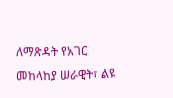ለማጽዳት የአገር መከላከያ ሠራዊት፣ ልዩ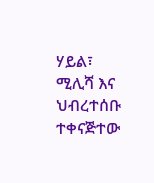ሃይል፣ ሚሊሻ እና ህብረተሰቡ ተቀናጅተው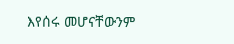እየሰሩ መሆናቸውንም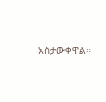አስታውቀዋል።